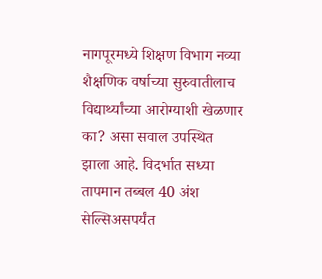नागपूरमध्ये शिक्षण विभाग नव्या शैक्षणिक वर्षाच्या सुरुवातीलाच विद्यार्थ्यांच्या आरोग्याशी खेळणार का? असा सवाल उपस्थित झाला आहे. विदर्भात सध्या तापमान तब्बल 40 अंश सेल्सिअसपर्यंत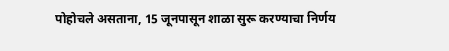पोहोचले असताना, 15 जूनपासून शाळा सुरू करण्याचा निर्णय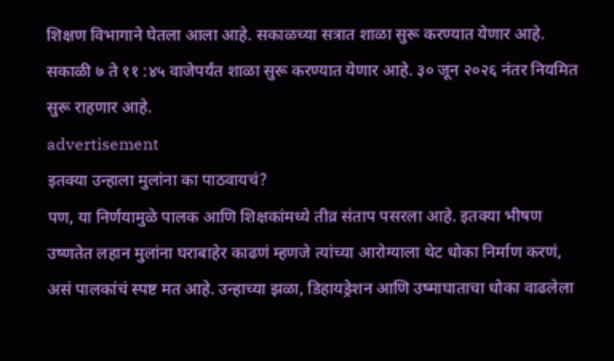शिक्षण विभागाने घेतला आला आहे. सकाळच्या सत्रात शाळा सुरू करण्यात येणार आहे. सकाळी ७ ते ११ :४५ वाजेपर्यंत शाळा सुरू करण्यात येणार आहे. ३० जून २०२६ नंतर नियमित सुरू राहणार आहे.
advertisement
इतक्या उन्हाला मुलांना का पाठवायचं?
पण, या निर्णयामुळे पालक आणि शिक्षकांमध्ये तीव्र संताप पसरला आहे. इतक्या भीषण उष्णतेत लहान मुलांना घराबाहेर काढणं म्हणजे त्यांच्या आरोग्याला थेट धोका निर्माण करणं, असं पालकांचं स्पष्ट मत आहे. उन्हाच्या झळा, डिहायड्रेशन आणि उष्माघाताचा धोका वाढलेला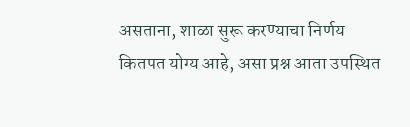असताना, शाळा सुरू करण्याचा निर्णय कितपत योग्य आहे, असा प्रश्न आता उपस्थित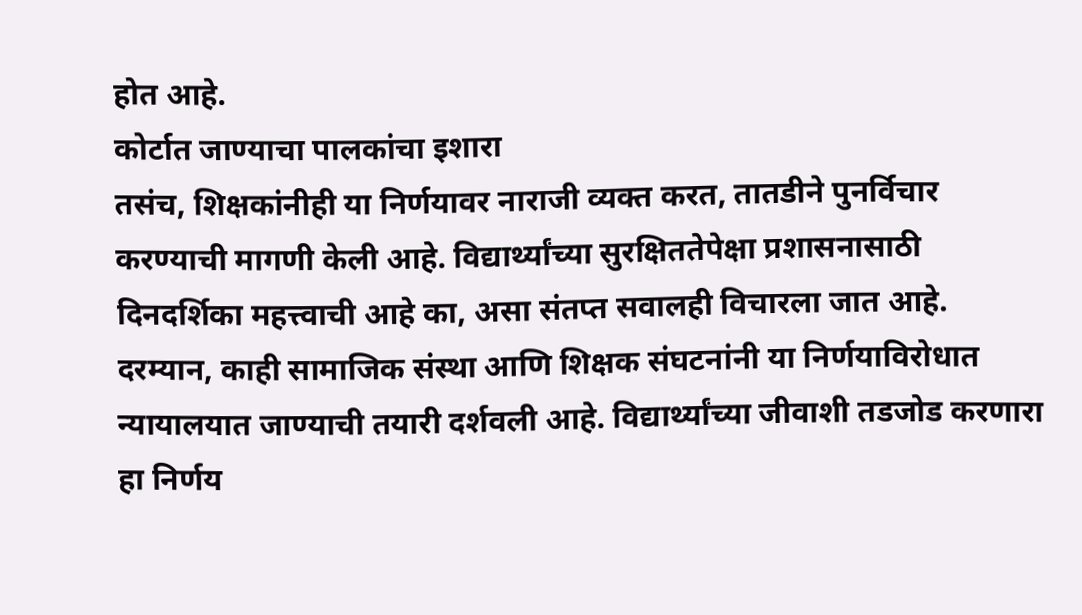होत आहे.
कोर्टात जाण्याचा पालकांचा इशारा
तसंच, शिक्षकांनीही या निर्णयावर नाराजी व्यक्त करत, तातडीने पुनर्विचार करण्याची मागणी केली आहे. विद्यार्थ्यांच्या सुरक्षिततेपेक्षा प्रशासनासाठी दिनदर्शिका महत्त्वाची आहे का, असा संतप्त सवालही विचारला जात आहे. दरम्यान, काही सामाजिक संस्था आणि शिक्षक संघटनांनी या निर्णयाविरोधात न्यायालयात जाण्याची तयारी दर्शवली आहे. विद्यार्थ्यांच्या जीवाशी तडजोड करणारा हा निर्णय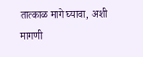तात्काळ मागे घ्यावा, अशी मागणी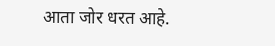आता जोर धरत आहे.